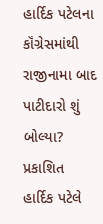હાર્દિક પટેલના કૉંગ્રેસમાંથી રાજીનામા બાદ પાટીદારો શું બોલ્યા?
પ્રકાશિત
હાર્દિક પટેલે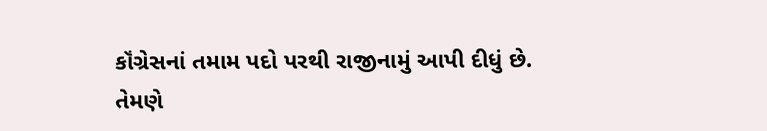કૉંગ્રેસનાં તમામ પદો પરથી રાજીનામું આપી દીધું છે.
તેમણે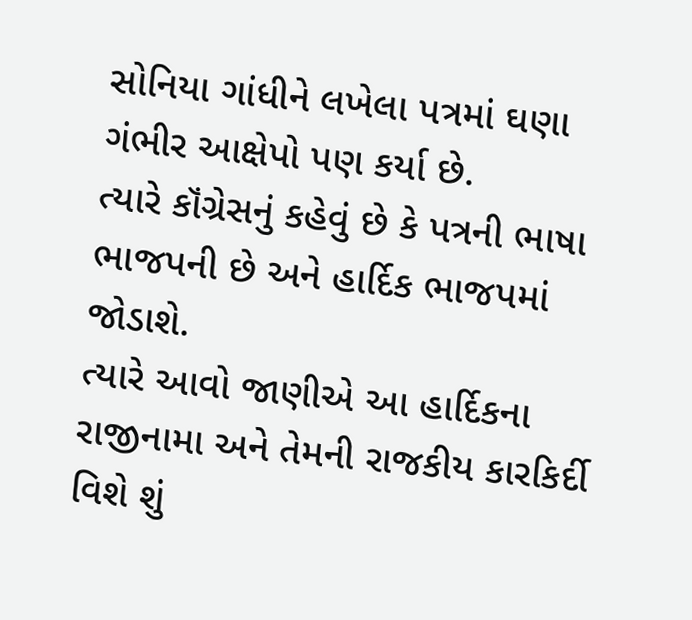સોનિયા ગાંધીને લખેલા પત્રમાં ઘણા ગંભીર આક્ષેપો પણ કર્યા છે.
ત્યારે કૉંગ્રેસનું કહેવું છે કે પત્રની ભાષા ભાજપની છે અને હાર્દિક ભાજપમાં જોડાશે.
ત્યારે આવો જાણીએ આ હાર્દિકના રાજીનામા અને તેમની રાજકીય કારકિર્દી વિશે શું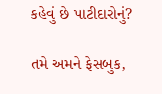કહેવું છે પાટીદારોનું?

તમે અમને ફેસબુક,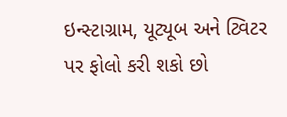ઇન્સ્ટાગ્રામ, યૂટ્યૂબ અને ટ્વિટર પર ફોલો કરી શકો છો